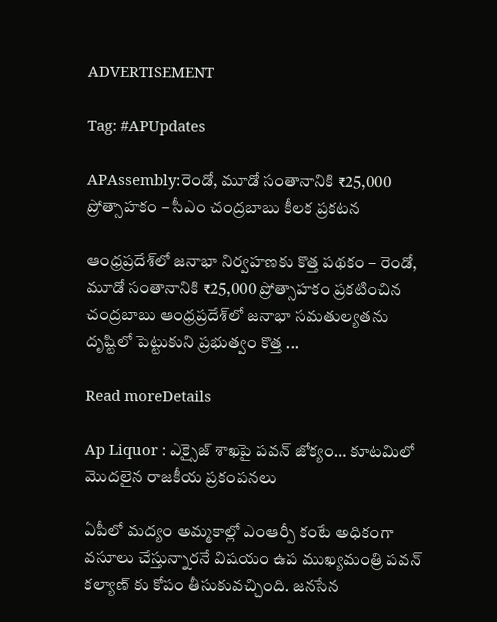ADVERTISEMENT

Tag: #APUpdates

APAssembly:రెండో, మూడో సంతానానికి ₹25,000 ప్రోత్సాహకం – సీఎం చంద్రబాబు కీలక ప్రకటన

ఆంధ్రప్రదేశ్‌లో జనాభా నిర్వహణకు కొత్త పథకం – రెండో, మూడో సంతానానికి ₹25,000 ప్రోత్సాహకం ప్రకటించిన చంద్రబాబు ఆంధ్రప్రదేశ్‌లో జనాభా సమతుల్యతను దృష్టిలో పెట్టుకుని ప్రభుత్వం కొత్త ...

Read moreDetails

Ap Liquor : ఎక్సైజ్ శాఖపై పవన్ జోక్యం… కూటమిలో మొదలైన రాజకీయ ప్రకంపనలు

ఏపీలో మద్యం అమ్మకాల్లో ఎంఆర్పీ కంటే అధికంగా వసూలు చేస్తున్నారనే విషయం ఉప ముఖ్యమంత్రి పవన్ కల్యాణ్ కు కోపం తీసుకువచ్చింది. జనసేన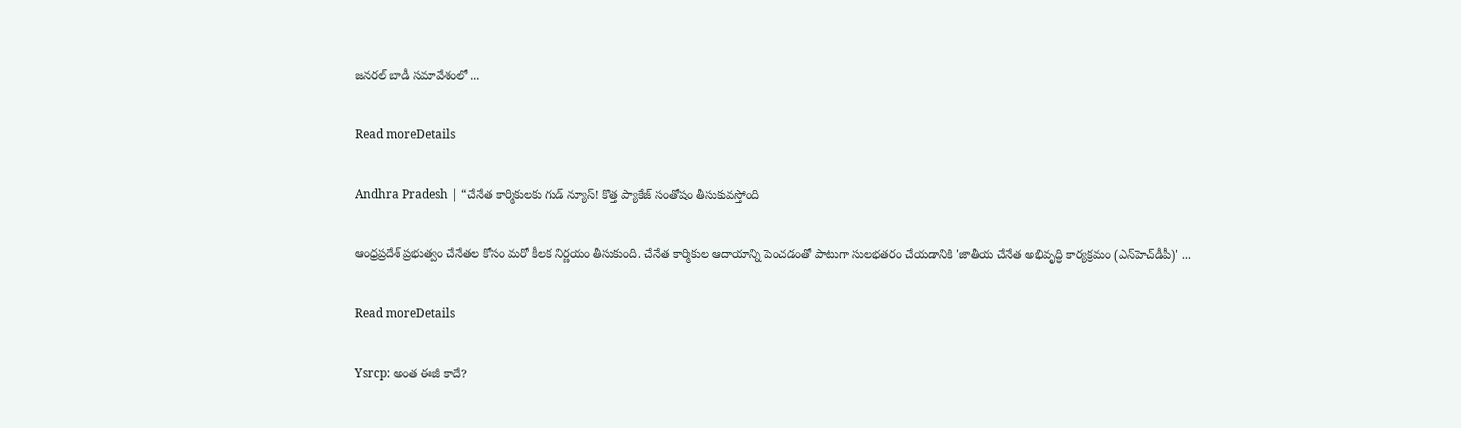జనరల్ బాడీ సమావేశంలో ...

Read moreDetails

Andhra Pradesh | “చేనేత కార్మికులకు గుడ్ న్యూస్! కొత్త ప్యాకేజ్ సంతోషం తీసుకువస్తోంది

ఆంధ్రప్రదేశ్ ప్రభుత్వం చేనేతల కోసం మరో కీలక నిర్ణయం తీసుకుంది. చేనేత కార్మికుల ఆదాయాన్ని పెంచడంతో పాటుగా సులభతరం చేయడానికి 'జాతీయ చేనేత అభివృద్ధి కార్యక్రమం (ఎన్‌హెచ్‌డీపీ)' ...

Read moreDetails

Ysrcp: అంత ఈజీ కాదే?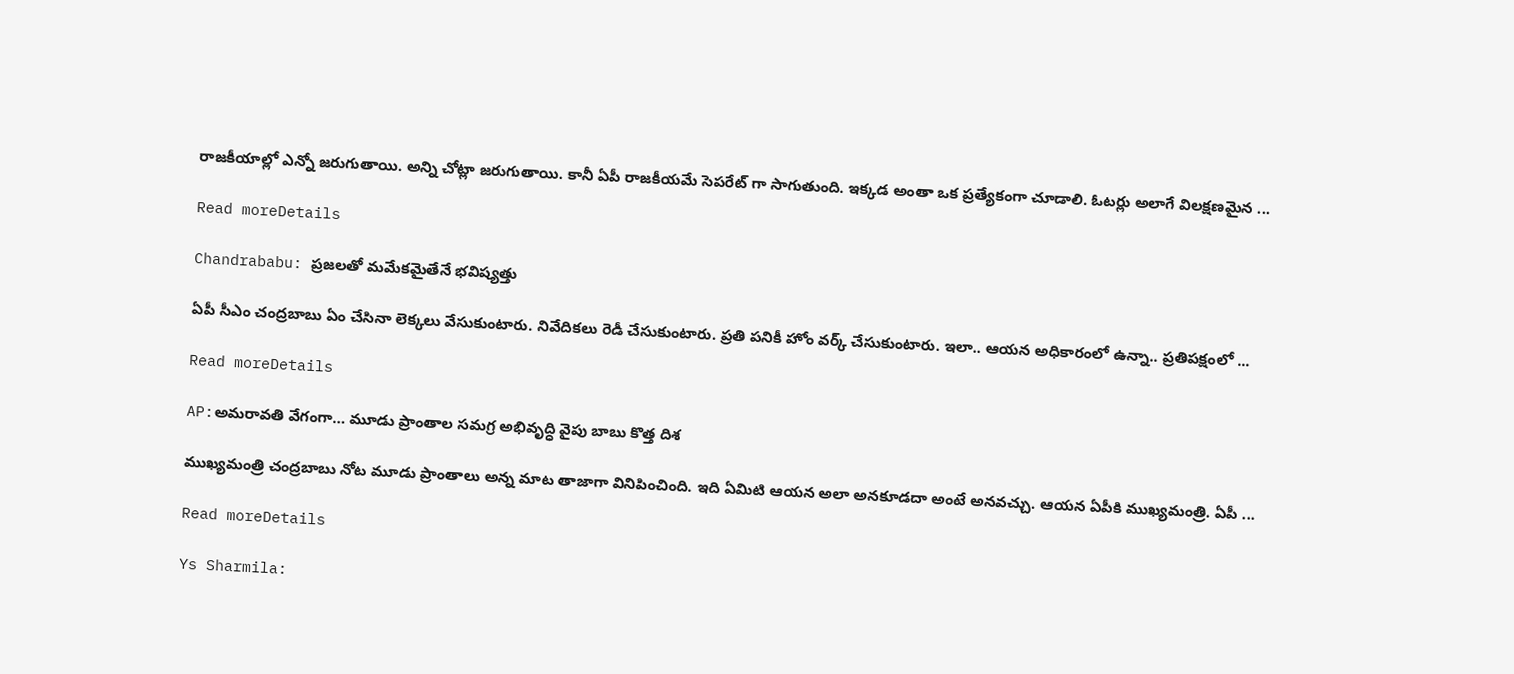రాజకీయాల్లో ఎన్నో జరుగుతాయి. అన్ని చోట్లా జరుగుతాయి. కానీ ఏపీ రాజకీయమే సెపరేట్ గా సాగుతుంది. ఇక్కడ అంతా ఒక ప్రత్యేకంగా చూడాలి. ఓటర్లు అలాగే విలక్షణమైన ...

Read moreDetails

Chandrababu: ప్రజలతో మమేకమైతేనే భవిష్యత్తు

ఏపీ సీఎం చంద్ర‌బాబు ఏం చేసినా లెక్క‌లు వేసుకుంటారు. నివేదిక‌లు రెడీ చేసుకుంటారు. ప్ర‌తి ప‌నికీ హోం వ‌ర్క్ చేసుకుంటారు. ఇలా.. ఆయ‌న అధికారంలో ఉన్నా.. ప్రతిప‌క్షంలో ...

Read moreDetails

AP:అమరావతి వేగంగా… మూడు ప్రాంతాల సమగ్ర అభివృద్ధి వైపు బాబు కొత్త దిశ

ముఖ్యమంత్రి చంద్రబాబు నోట మూడు ప్రాంతాలు అన్న మాట తాజాగా వినిపించింది. ఇది ఏమిటి ఆయన అలా అనకూడదా అంటే అనవచ్చు. ఆయన ఏపీకి ముఖ్యమంత్రి. ఏపీ ...

Read moreDetails

Ys Sharmila: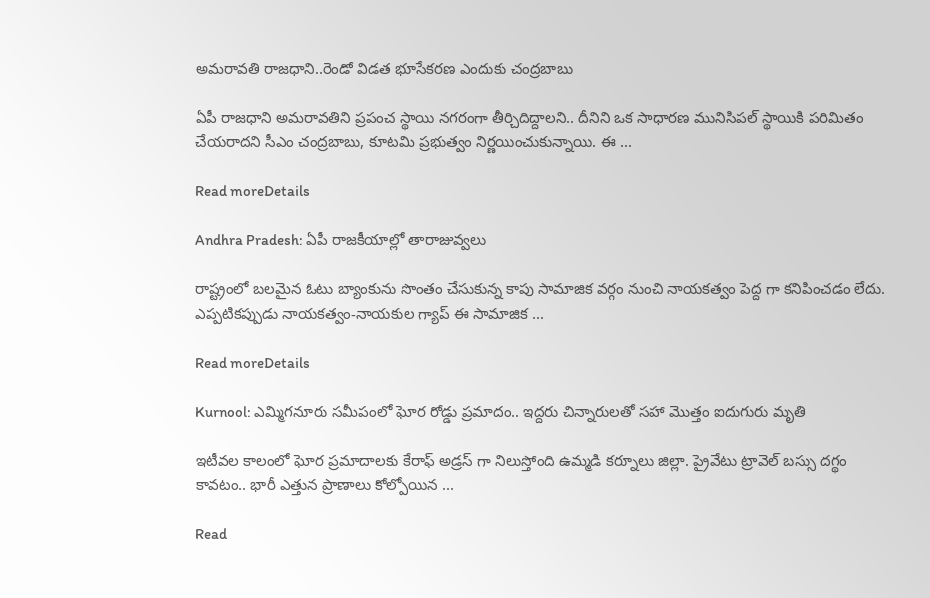అమరావతి రాజధాని..రెండో విడత భూసేకరణ ఎందుకు చంద్రబాబు

ఏపీ రాజ‌ధాని అమ‌రావ‌తిని ప్ర‌పంచ స్థాయి న‌గ‌రంగా తీర్చిదిద్దాల‌ని.. దీనిని ఒక సాధార‌ణ మునిసిప‌ల్ స్థాయికి ప‌రిమితం చేయ‌రాద‌ని సీఎం చంద్ర‌బాబు, కూట‌మి ప్ర‌భుత్వం నిర్ణ‌యించుకున్నాయి. ఈ ...

Read moreDetails

Andhra Pradesh: ఏపీ రాజకీయాల్లో తారాజువ్వలు

రాష్ట్రంలో బ‌ల‌మైన ఓటు బ్యాంకును సొంతం చేసుకున్న కాపు సామాజిక వ‌ర్గం నుంచి నాయ‌కత్వం పెద్ద గా క‌నిపించ‌డం లేదు. ఎప్ప‌టిక‌ప్పుడు నాయ‌క‌త్వం-నాయ‌కుల గ్యాప్ ఈ సామాజిక ...

Read moreDetails

Kurnool: ఎమ్మిగనూరు సమీపంలో ఘోర రోడ్డు ప్రమాదం.. ఇద్దరు చిన్నారులతో సహా మొత్తం ఐదుగురు మృతి

ఇటీవల కాలంలో ఘోర ప్రమాదాలకు కేరాఫ్ అడ్రస్ గా నిలుస్తోంది ఉమ్మడి కర్నూలు జిల్లా. ప్రైవేటు ట్రావెల్ బస్సు దగ్థం కావటం.. భారీ ఎత్తున ప్రాణాలు కోల్పోయిన ...

Read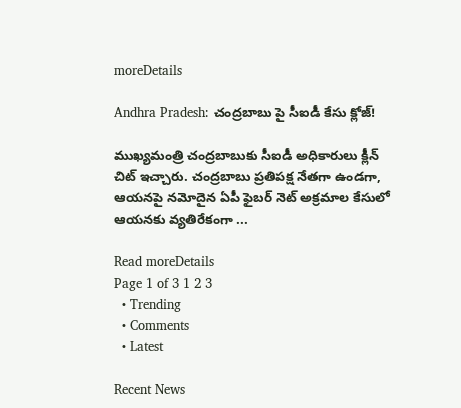moreDetails

Andhra Pradesh: చంద్రబాబు పై సీఐడీ కేసు క్లోజ్!

ముఖ్యమంత్రి చంద్రబాబుకు సీఐడీ అధికారులు క్లీన్ చిట్ ఇచ్చారు. చంద్రబాబు ప్రతిపక్ష నేతగా ఉండగా, ఆయనపై నమోదైన ఏపీ ఫైబర్ నెట్ అక్రమాల కేసులో ఆయనకు వ్యతిరేకంగా ...

Read moreDetails
Page 1 of 3 1 2 3
  • Trending
  • Comments
  • Latest

Recent News